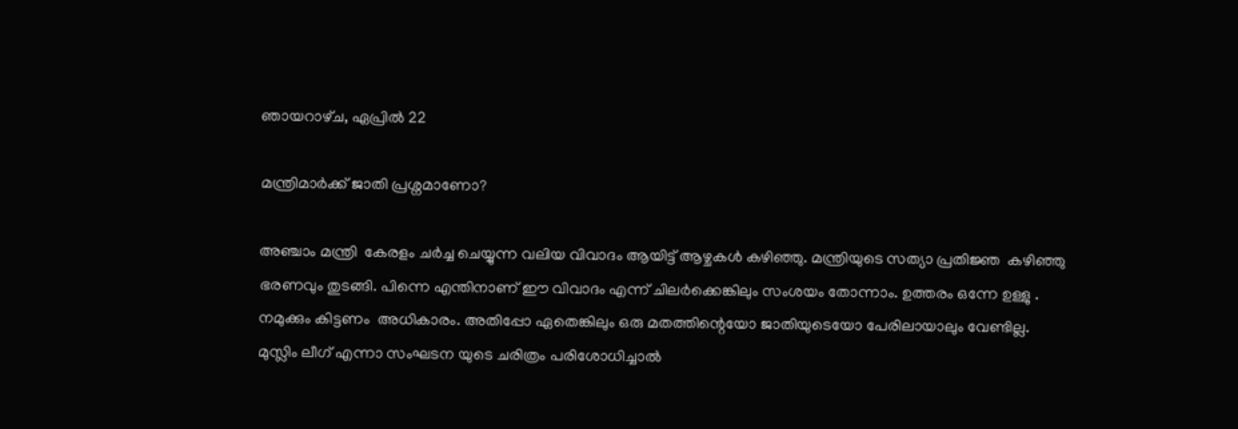ഞായറാഴ്‌ച, ഏപ്രിൽ 22

മന്ത്രിമാര്‍ക്ക് ജാതി പ്രശ്നമാണോ?

അഞ്ചാം മന്ത്രി  കേരളം ചര്‍ച്ച ചെയ്യുന്ന വലിയ വിവാദം ആയിട്ട് ആഴ്ചകള്‍ കഴിഞ്ഞു. മന്ത്രിയുടെ സത്യാ പ്രതിജ്ഞ  കഴിഞ്ഞു ഭരണവും തുടങ്ങി. പിന്നെ എന്തിനാണ് ഈ വിവാദം എന്ന് ചിലര്‍ക്കെങ്കിലും സംശയം തോന്നാം. ഉത്തരം ഒന്നേ ഉള്ളു . നമുക്കും കിട്ടണം  അധികാരം. അതിപ്പോ ഏതെങ്കിലും ഒരു മതത്തിന്റെയോ ജാതിയുടെയോ പേരിലായാലും വേണ്ടില്ല. മുസ്ലിം ലീഗ് എന്നാ സംഘടന യുടെ ചരിത്രം പരിശോധിച്ചാല്‍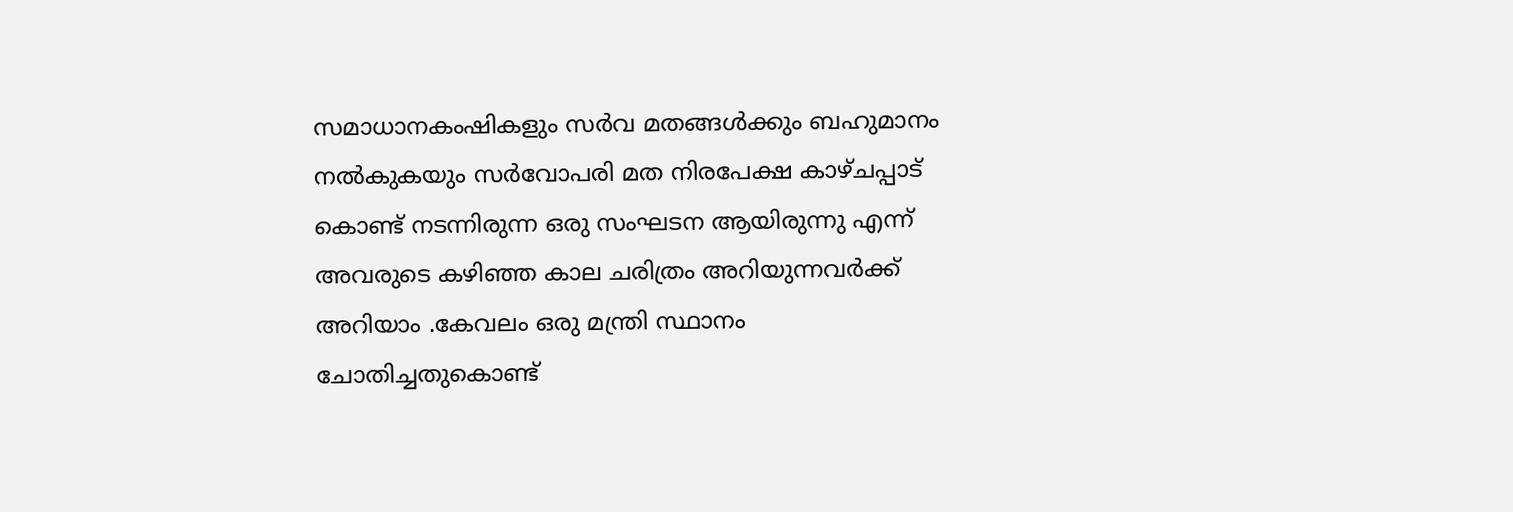സമാധാനകംഷികളും സര്‍വ മതങ്ങള്‍ക്കും ബഹുമാനം നല്‍കുകയും സര്‍വോപരി മത നിരപേക്ഷ കാഴ്ചപ്പാട് കൊണ്ട് നടന്നിരുന്ന ഒരു സംഘടന ആയിരുന്നു എന്ന് അവരുടെ കഴിഞ്ഞ കാല ചരിത്രം അറിയുന്നവര്‍ക്ക് അറിയാം .കേവലം ഒരു മന്ത്രി സ്ഥാനം ചോതിച്ചതുകൊണ്ട്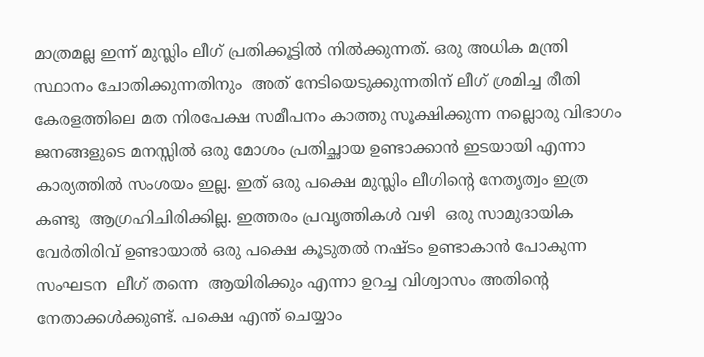മാത്രമല്ല ഇന്ന് മുസ്ലിം ലീഗ് പ്രതിക്കൂട്ടില്‍ നില്‍ക്കുന്നത്. ഒരു അധിക മന്ത്രി സ്ഥാനം ചോതിക്കുന്നതിനും  അത് നേടിയെടുക്കുന്നതിന് ലീഗ് ശ്രമിച്ച രീതി  കേരളത്തിലെ മത നിരപേക്ഷ സമീപനം കാത്തു സൂക്ഷിക്കുന്ന നല്ലൊരു വിഭാഗം ജനങ്ങളുടെ മനസ്സില്‍ ഒരു മോശം പ്രതിച്ഛായ ഉണ്ടാക്കാന്‍ ഇടയായി എന്നാ കാര്യത്തില്‍ സംശയം ഇല്ല. ഇത് ഒരു പക്ഷെ മുസ്ലിം ലീഗിന്റെ നേതൃത്വം ഇത്ര കണ്ടു  ആഗ്രഹിചിരിക്കില്ല. ഇത്തരം പ്രവൃത്തികള്‍ വഴി  ഒരു സാമുദായിക വേര്‍തിരിവ് ഉണ്ടായാല്‍ ഒരു പക്ഷെ കൂടുതല്‍ നഷ്ടം ഉണ്ടാകാന്‍ പോകുന്ന സംഘടന  ലീഗ് തന്നെ  ആയിരിക്കും എന്നാ ഉറച്ച വിശ്വാസം അതിന്റെ നേതാക്കള്‍ക്കുണ്ട്. പക്ഷെ എന്ത് ചെയ്യാം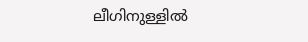ലീഗിനുള്ളില്‍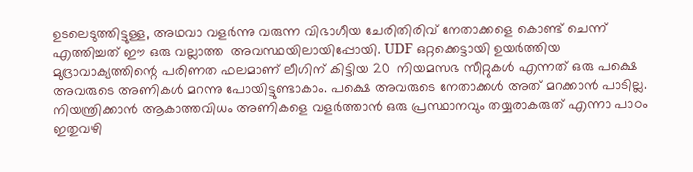ഉടലെടുത്തിട്ടുള്ള, അഥവാ വളര്‍ന്നു വരുന്ന വിഭാഗീയ ചേരിതിരിവ്‌ നേതാക്കളെ കൊണ്ട് ചെന്ന് എത്തിച്ചത് ഈ ഒരു വല്ലാത്ത  അവസ്ഥയിലായിപ്പോയി. UDF ഒറ്റക്കെട്ടായി ഉയര്‍ത്തിയ മുദ്രാവാക്യത്തിന്റെ പരിണത ഫലമാണ് ലീഗിന് കിട്ടിയ 20  നിയമസഭ സീറ്റുകള്‍ എന്നത് ഒരു പക്ഷെ അവരുടെ അണികള്‍ മറന്നു പോയിട്ടുണ്ടാകാം. പക്ഷെ അവരുടെ നേതാക്കള്‍ അത് മറക്കാന്‍ പാടില്ല. നിയന്ത്രിക്കാന്‍ ആകാത്തവിധം അണികളെ വളര്‍ത്താന്‍ ഒരു പ്രസ്ഥാനവും തയ്യരാകരുത് എന്നാ പാഠം  ഇതുവഴി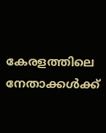കേരളത്തിലെ നേതാക്കള്‍ക്ക്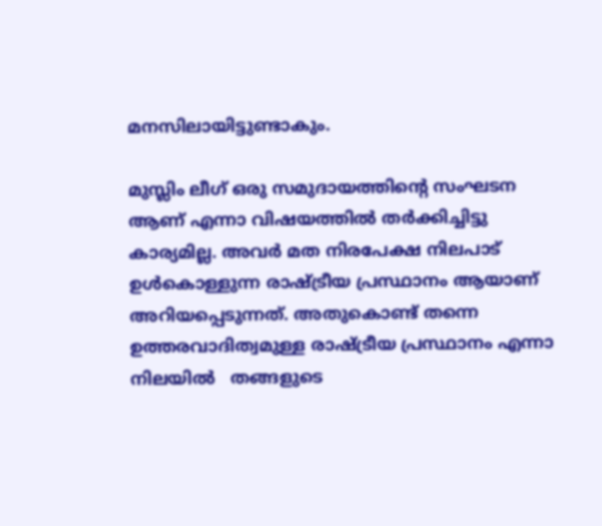മനസിലായിട്ടുണ്ടാകും.

മുസ്ലിം ലീഗ് ഒരു സമുദായത്തിന്റെ സംഘടന ആണ് എന്നാ വിഷയത്തില്‍ തര്‍ക്കിച്ചിട്ടു കാര്യമില്ല. അവര്‍ മത നിരപേക്ഷ നിലപാട് ഉള്‍കൊള്ളുന്ന രാഷ്ട്രീയ പ്രസ്ഥാനം ആയാണ് അറിയപ്പെടുന്നത്. അതുകൊണ്ട് തന്നെ ഉത്തരവാദിത്വമുള്ള രാഷ്ട്രീയ പ്രസ്ഥാനം എന്നാ നിലയില്‍   തങ്ങളുടെ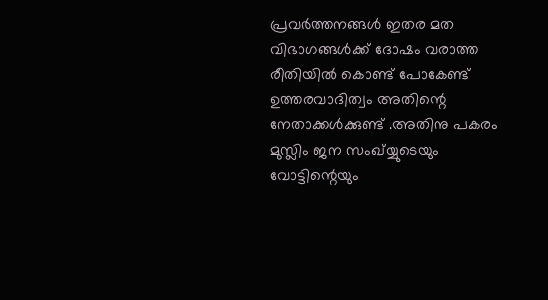പ്രവര്‍ത്തനങ്ങള്‍ ഇതര മത വിഭാഗങ്ങള്‍ക്ക് ദോഷം വരാത്ത രീതിയില്‍ കൊണ്ട് പോകേണ്ട് ഉത്തരവാദിത്വം അതിന്റെ നേതാക്കള്‍ക്കുണ്ട് .അതിനു പകരം   മുസ്ലിം ജന സംഖ്യ്യുടെയും    വോട്ടിന്റെയും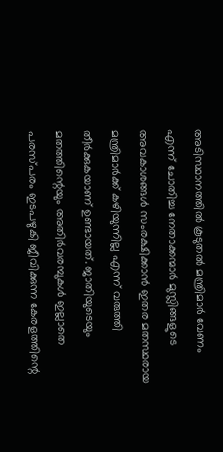അടിസ്ഥാനത്തില്‍ കൂടുതല്‍ മന്ത്രിമാര്‍ വേണം എന്ന് ചോതിച്ച നേതാക്കന്മാര്‍ മുസ്ലിങ്ങളുടെ അവകാശങ്ങള്‍ സംരക്ഷിക്കാന്‍ ഇതര മതസ്ഥരായ മന്ത്രിമാര്‍ക്ക് കഴിയുന്നില്ല എന്ന് വരുത്തി തീര്‍ക്കുകയാണ് ഉണ്ടായത്. ജാതിയുടെയും മതത്തിന്റെയും അതിര്‍വരമ്പുകള്‍ ഇല്ലാതെ പരസ്പരം ഇടപഴുകി ജീവിക്കുന്ന കേരളത്തിന്റെ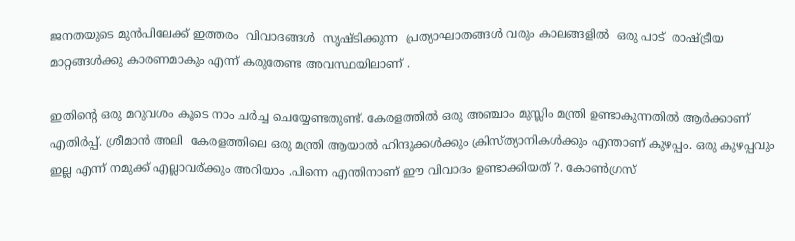ജനതയുടെ മുന്‍പിലേക്ക് ഇത്തരം  വിവാദങ്ങള്‍  സൃഷ്ടിക്കുന്ന  പ്രത്യാഘാതങ്ങള്‍ വരും കാലങ്ങളില്‍  ഒരു പാട്  രാഷ്ട്രീയ മാറ്റങ്ങള്‍ക്കു കാരണമാകും എന്ന് കരുതേണ്ട അവസ്ഥയിലാണ് .

ഇതിന്റെ ഒരു മറുവശം കൂടെ നാം ചര്‍ച്ച ചെയ്യേണ്ടതുണ്ട്. കേരളത്തില്‍ ഒരു അഞ്ചാം മുസ്ലിം മന്ത്രി ഉണ്ടാകുന്നതില്‍ ആര്‍ക്കാണ് എതിര്‍പ്പ്. ശ്രീമാന്‍ അലി  കേരളത്തിലെ ഒരു മന്ത്രി ആയാല്‍ ഹിന്ദുക്കള്‍ക്കും ക്രിസ്ത്യാനികള്‍ക്കും എന്താണ് കുഴപ്പം. ഒരു കുഴപ്പവും ഇല്ല എന്ന് നമുക്ക് എല്ലാവര്ക്കും അറിയാം .പിന്നെ എന്തിനാണ് ഈ വിവാദം ഉണ്ടാക്കിയത് ?. കോണ്‍ഗ്രസ്‌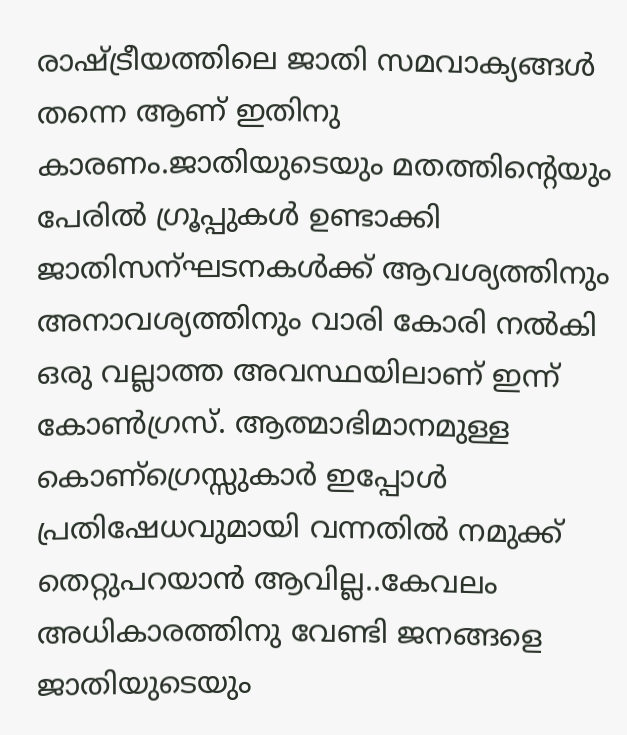രാഷ്ട്രീയത്തിലെ ജാതി സമവാക്യങ്ങള്‍ തന്നെ ആണ് ഇതിനു കാരണം.ജാതിയുടെയും മതത്തിന്റെയും പേരില്‍ ഗ്രൂപ്പുകള്‍ ഉണ്ടാക്കി ജാതിസന്ഘടനകള്‍ക്ക് ആവശ്യത്തിനും അനാവശ്യത്തിനും വാരി കോരി നല്‍കി ഒരു വല്ലാത്ത അവസ്ഥയിലാണ് ഇന്ന് കോണ്‍ഗ്രസ്‌. ആത്മാഭിമാനമുള്ള കൊണ്ഗ്രെസ്സുകാര്‍ ഇപ്പോള്‍ പ്രതിഷേധവുമായി വന്നതില്‍ നമുക്ക് തെറ്റുപറയാന്‍ ആവില്ല..കേവലം അധികാരത്തിനു വേണ്ടി ജനങ്ങളെ ജാതിയുടെയും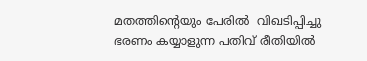മതത്തിന്റെയും പേരില്‍  വിഖടിപ്പിച്ചു ഭരണം കയ്യാളുന്ന പതിവ് രീതിയില്‍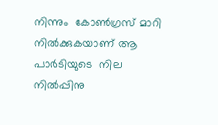നിന്നും  കോണ്‍ഗ്രസ്‌ മാറി നില്‍ക്കുകയാണ് ആ പാര്‍ടിയുടെ  നില നില്‍പ്പിനു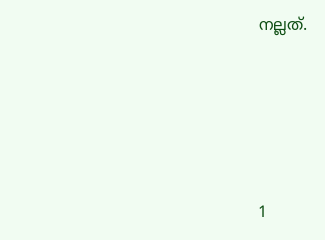നല്ലത്.






1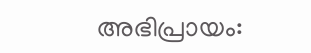അഭിപ്രായം: